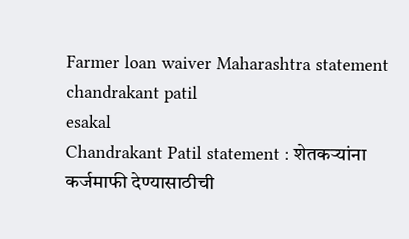Farmer loan waiver Maharashtra statement chandrakant patil
esakal
Chandrakant Patil statement : शेतकऱ्यांना कर्जमाफी देण्यासाठीची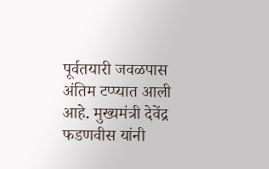पूर्वतयारी जवळपास अंतिम टप्प्यात आली आहे. मुख्यमंत्री देवेंद्र फडणवीस यांनी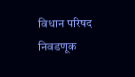विधान परिषद निवडणूक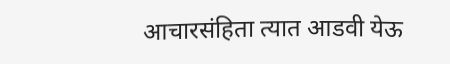आचारसंहिता त्यात आडवी येऊ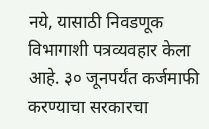नये, यासाठी निवडणूक विभागाशी पत्रव्यवहार केला आहे. ३० जूनपर्यंत कर्जमाफी करण्याचा सरकारचा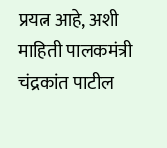प्रयत्न आहे, अशी माहिती पालकमंत्री चंद्रकांत पाटील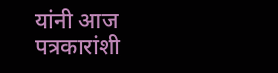यांनी आज पत्रकारांशी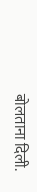बोलताना दिली.